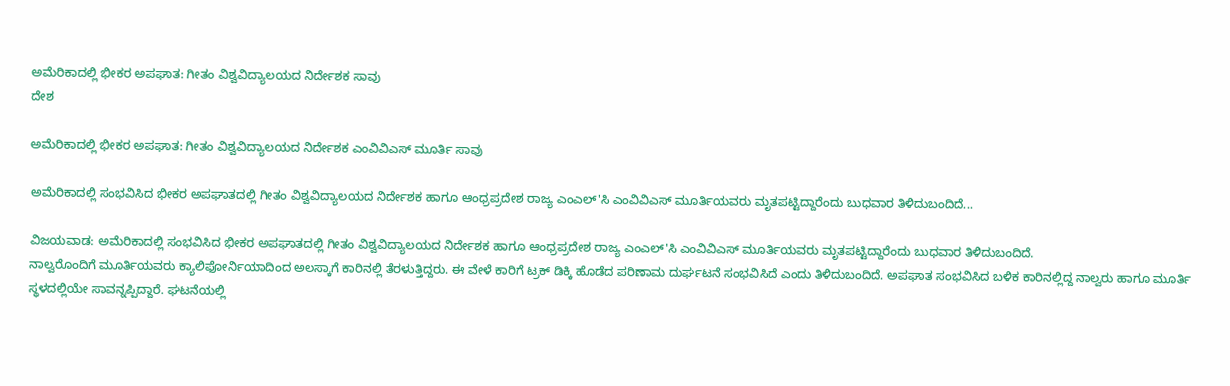ಅಮೆರಿಕಾದಲ್ಲಿ ಭೀಕರ ಅಪಘಾತ: ಗೀತಂ ವಿಶ್ವವಿದ್ಯಾಲಯದ ನಿರ್ದೇಶಕ ಸಾವು
ದೇಶ

ಅಮೆರಿಕಾದಲ್ಲಿ ಭೀಕರ ಅಪಘಾತ: ಗೀತಂ ವಿಶ್ವವಿದ್ಯಾಲಯದ ನಿರ್ದೇಶಕ ಎಂವಿವಿಎಸ್ ಮೂರ್ತಿ ಸಾವು

ಅಮೆರಿಕಾದಲ್ಲಿ ಸಂಭವಿಸಿದ ಭೀಕರ ಅಪಘಾತದಲ್ಲಿ ಗೀತಂ ವಿಶ್ವವಿದ್ಯಾಲಯದ ನಿರ್ದೇಶಕ ಹಾಗೂ ಆಂಧ್ರಪ್ರದೇಶ ರಾಜ್ಯ ಎಂಎಲ್'ಸಿ ಎಂವಿವಿಎಸ್ ಮೂರ್ತಿಯವರು ಮೃತಪಟ್ಟಿದ್ದಾರೆಂದು ಬುಧವಾರ ತಿಳಿದುಬಂದಿದೆ...

ವಿಜಯವಾಡ: ಅಮೆರಿಕಾದಲ್ಲಿ ಸಂಭವಿಸಿದ ಭೀಕರ ಅಪಘಾತದಲ್ಲಿ ಗೀತಂ ವಿಶ್ವವಿದ್ಯಾಲಯದ ನಿರ್ದೇಶಕ ಹಾಗೂ ಆಂಧ್ರಪ್ರದೇಶ ರಾಜ್ಯ ಎಂಎಲ್'ಸಿ ಎಂವಿವಿಎಸ್ ಮೂರ್ತಿಯವರು ಮೃತಪಟ್ಟಿದ್ದಾರೆಂದು ಬುಧವಾರ ತಿಳಿದುಬಂದಿದೆ.
ನಾಲ್ವರೊಂದಿಗೆ ಮೂರ್ತಿಯವರು ಕ್ಯಾಲಿಫೋರ್ನಿಯಾದಿಂದ ಅಲಸ್ಕಾಗೆ ಕಾರಿನಲ್ಲಿ ತೆರಳುತ್ತಿದ್ದರು. ಈ ವೇಳೆ ಕಾರಿಗೆ ಟ್ರಕ್ ಡಿಕ್ಕಿ ಹೊಡೆದ ಪರಿಣಾಮ ದುರ್ಘಟನೆ ಸಂಭವಿಸಿದೆ ಎಂದು ತಿಳಿದುಬಂದಿದೆ. ಅಪಘಾತ ಸಂಭವಿಸಿದ ಬಳಿಕ ಕಾರಿನಲ್ಲಿದ್ದ ನಾಲ್ವರು ಹಾಗೂ ಮೂರ್ತಿ ಸ್ಥಳದಲ್ಲಿಯೇ ಸಾವನ್ನಪ್ಪಿದ್ದಾರೆ. ಘಟನೆಯಲ್ಲಿ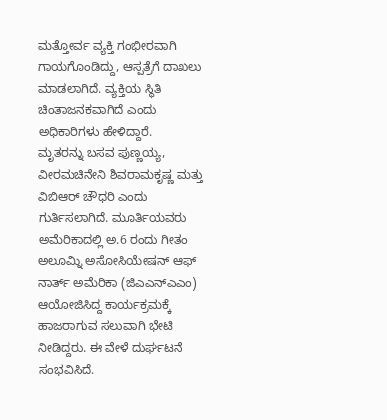ಮತ್ತೋರ್ವ ವ್ಯಕ್ತಿ ಗಂಭೀರವಾಗಿ ಗಾಯಗೊಂಡಿದ್ದು, ಆಸ್ಪತ್ರೆಗೆ ದಾಖಲು ಮಾಡಲಾಗಿದೆ. ವ್ಯಕ್ತಿಯ ಸ್ಥಿತಿ ಚಿಂತಾಜನಕವಾಗಿದೆ ಎಂದು ಅಧಿಕಾರಿಗಳು ಹೇಳಿದ್ದಾರೆ.
ಮೃತರನ್ನು ಬಸವ ಪುಣ್ಣಯ್ಯ, ವೀರಮಚಿನೇನಿ ಶಿವರಾಮಕೃಷ್ಣ ಮತ್ತು ವಿಬಿಆರ್ ಚೌಧರಿ ಎಂದು ಗುರ್ತಿಸಲಾಗಿದೆ. ಮೂರ್ತಿಯವರು ಅಮೆರಿಕಾದಲ್ಲಿ ಅ.6 ರಂದು ಗೀತಂ ಅಲೂಮ್ನಿ ಅಸೋಸಿಯೇಷನ್ ಆಫ್ ನಾರ್ತ್ ಅಮೆರಿಕಾ (ಜಿಎಎನ್ಎಎಂ) ಆಯೋಜಿಸಿದ್ದ ಕಾರ್ಯಕ್ರಮಕ್ಕೆ ಹಾಜರಾಗುವ ಸಲುವಾಗಿ ಭೇಟಿ ನೀಡಿದ್ದರು. ಈ ವೇಳೆ ದುರ್ಘಟನೆ ಸಂಭವಿಸಿದೆ.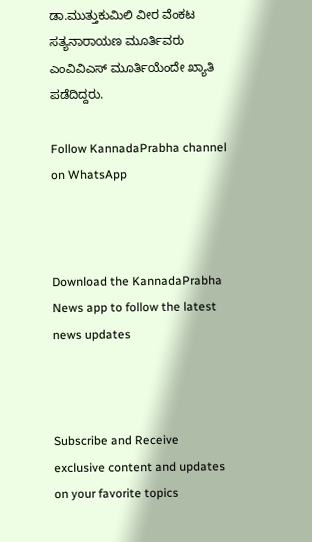ಡಾ.ಮುತ್ತುಕುಮಿಲಿ ವೀರ ವೆಂಕಟ ಸತ್ಯನಾರಾಯಣ ಮೂರ್ತಿವರು ಎಂವಿವಿಎಸ್ ಮೂರ್ತಿಯೆಂದೇ ಖ್ಯಾತಿ ಪಡೆದಿದ್ದರು.

Follow KannadaPrabha channel on WhatsApp



Download the KannadaPrabha News app to follow the latest news updates



Subscribe and Receive exclusive content and updates on your favorite topics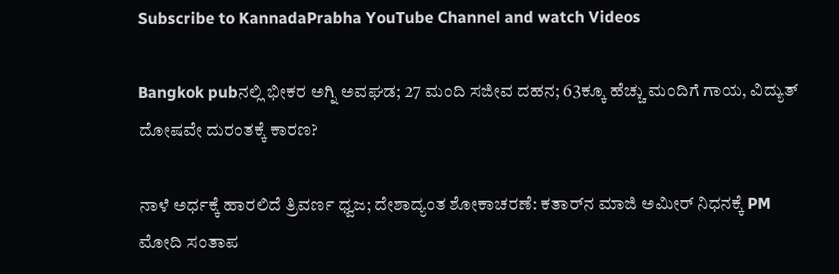Subscribe to KannadaPrabha YouTube Channel and watch Videos

Bangkok pubನಲ್ಲಿ ಭೀಕರ ಅಗ್ನಿ ಅವಘಡ; 27 ಮಂದಿ ಸಜೀವ ದಹನ; 63ಕ್ಕೂ ಹೆಚ್ಚು ಮಂದಿಗೆ ಗಾಯ, ವಿದ್ಯುತ್ ದೋಷವೇ ದುರಂತಕ್ಕೆ ಕಾರಣ?

ನಾಳೆ ಅರ್ಧಕ್ಕೆ ಹಾರಲಿದೆ ತ್ರಿವರ್ಣ ಧ್ವಜ; ದೇಶಾದ್ಯಂತ ಶೋಕಾಚರಣೆ: ಕತಾರ್‌ನ ಮಾಜಿ ಅಮೀರ್ ನಿಧನಕ್ಕೆ PM ಮೋದಿ ಸಂತಾಪ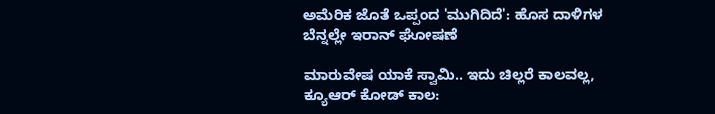ಅಮೆರಿಕ ಜೊತೆ ಒಪ್ಪಂದ 'ಮುಗಿದಿದೆ': ಹೊಸ ದಾಳಿಗಳ ಬೆನ್ನಲ್ಲೇ ಇರಾನ್ ಘೋಷಣೆ

ಮಾರುವೇಷ ಯಾಕೆ ಸ್ವಾಮಿ.. ಇದು ಚಿಲ್ಲರೆ ಕಾಲವಲ್ಲ, ಕ್ಯೂಆರ್ ಕೋಡ್ ಕಾಲ: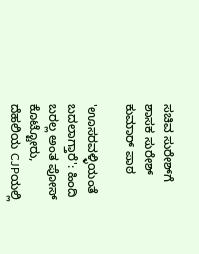ಸಚಿವ ಸುರೇಶ್‌ಗೆ ಶಾಸಕ ಸುರೇಶ್ ಕುಮಾರ್ ಪಾಠ

'ಊಸರವಳ್ಳಿಯಂತೆ ಬದಲಾಗ್ತಾರೆ': ಹಿಂದಿ ಬರಲ್ಲ ಅಂತ ಪೋಸ್ ಕೊಟ್ಟೋರು, ದೆಹಲಿಯ CJPಯಲ್ಲಿ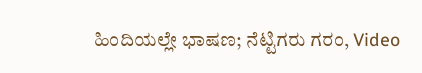ಹಿಂದಿಯಲ್ಲೇ ಭಾಷಣ; ನೆಟ್ಟಿಗರು ಗರಂ, Video